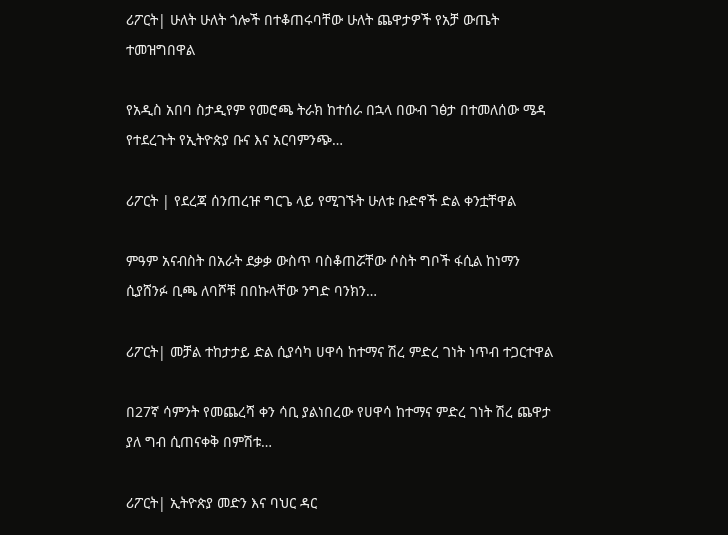ሪፖርት| ሁለት ሁለት ጎሎች በተቆጠሩባቸው ሁለት ጨዋታዎች የአቻ ውጤት ተመዝግበዋል

የአዲስ አበባ ስታዲየም የመሮጫ ትራክ ከተሰራ በኋላ በውብ ገፅታ በተመለሰው ሜዳ የተደረጉት የኢትዮጵያ ቡና እና አርባምንጭ…

ሪፖርት | የደረጃ ሰንጠረዡ ግርጌ ላይ የሚገኙት ሁለቱ ቡድኖች ድል ቀንቷቸዋል

ምዓም አናብስት በአራት ደቃቃ ውስጥ ባስቆጠሯቸው ሶስት ግቦች ፋሲል ከነማን ሲያሸንፉ ቢጫ ለባሾቹ በበኩላቸው ንግድ ባንክን…

ሪፖርት| መቻል ተከታታይ ድል ሲያሳካ ሀዋሳ ከተማና ሽረ ምድረ ገነት ነጥብ ተጋርተዋል

በ27ኛ ሳምንት የመጨረሻ ቀን ሳቢ ያልነበረው የሀዋሳ ከተማና ምድረ ገነት ሽረ ጨዋታ ያለ ግብ ሲጠናቀቅ በምሽቱ…

ሪፖርት| ኢትዮጵያ መድን እና ባህር ዳር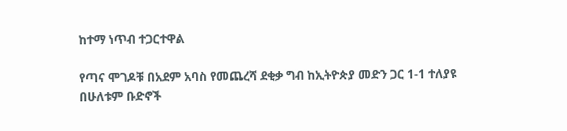ከተማ ነጥብ ተጋርተዋል

የጣና ሞገዶቹ በአደም አባስ የመጨረሻ ደቂቃ ግብ ከኢትዮጵያ መድን ጋር 1-1 ተለያዩ በሁለቱም ቡድኖች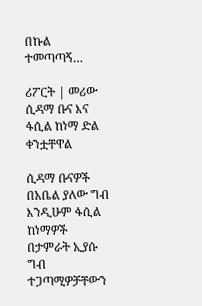በኩል ተመጣጣኝ…

ሪፖርት | መሪው ሲዳማ ቡና እና ፋሲል ከነማ ድል ቀንቷቸዋል

ሲዳማ ቡናዎች በአቤል ያለው ግብ እንዲሁም ፋሲል ከነማዎች በታምራት ኢያሱ ግብ ተጋጣሚዎቻቸውን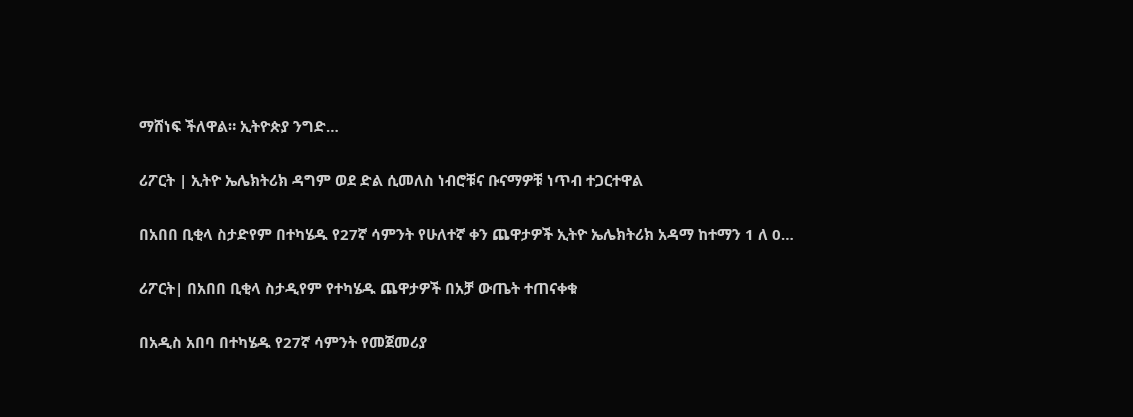ማሸነፍ ችለዋል። ኢትዮጵያ ንግድ…

ሪፖርት | ኢትዮ ኤሌክትሪክ ዳግም ወደ ድል ሲመለስ ነብሮቹና ቡናማዎቹ ነጥብ ተጋርተዋል

በአበበ ቢቂላ ስታድየም በተካሄዱ የ27ኛ ሳምንት የሁለተኛ ቀን ጨዋታዎች ኢትዮ ኤሌክትሪክ አዳማ ከተማን 1 ለ 0…

ሪፖርት| በአበበ ቢቂላ ስታዲየም የተካሄዱ ጨዋታዎች በአቻ ውጤት ተጠናቀቁ

በአዲስ አበባ በተካሄዱ የ27ኛ ሳምንት የመጀመሪያ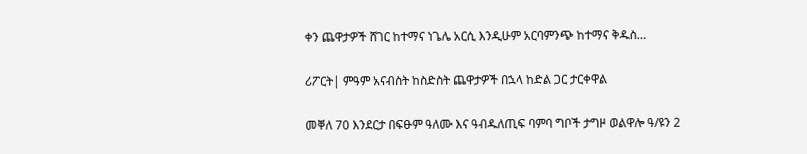ቀን ጨዋታዎች ሸገር ከተማና ነጌሌ አርሲ እንዲሁም አርባምንጭ ከተማና ቅዱስ…

ሪፖርት| ምዓም አናብስት ከስድስት ጨዋታዎች በኋላ ከድል ጋር ታርቀዋል

መቐለ 70 እንደርታ በፍፁም ዓለሙ እና ዓብዱለጢፍ ባምባ ግቦች ታግዞ ወልዋሎ ዓ/ዩን 2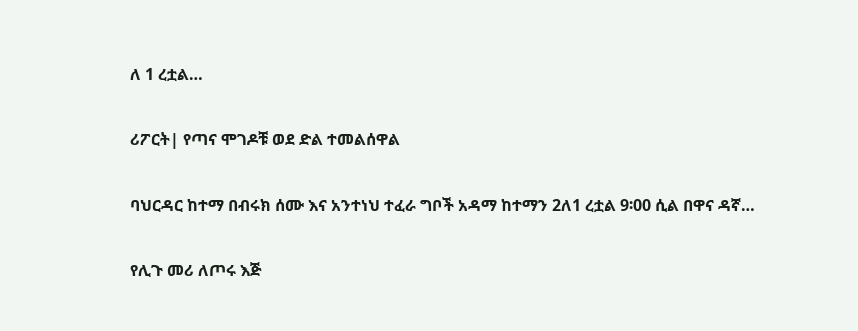ለ 1 ረቷል…

ሪፖርት| የጣና ሞገዶቹ ወደ ድል ተመልሰዋል

ባህርዳር ከተማ በብሩክ ሰሙ እና አንተነህ ተፈራ ግቦች አዳማ ከተማን 2ለ1 ረቷል 9፡00 ሲል በዋና ዳኛ…

የሊጉ መሪ ለጦሩ እጅ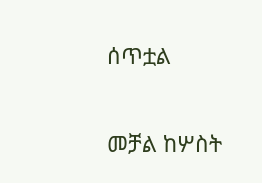ሰጥቷል

መቻል ከሦስት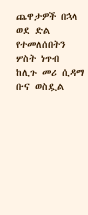ጨዋታዎች በኋላ ወደ ድል የተመለሰበትን ሦስት ነጥብ ከሊጉ መሪ ሲዳማ ቡና ወስዷል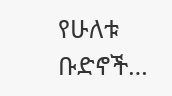የሁለቱ ቡድኖች…